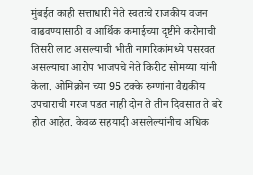मुंबईत काही सत्ताधारी नेते स्वतःचे राजकीय वजन वाढवण्यासाठी व आर्थिक कमाईच्या दृष्टीने करोनाची तिसरी लाट असल्याची भीती नागरिकांमध्ये पसरवत असल्याचा आरोप भाजपचे नेते किरीट सोमय्या यांनी केला. ओमिक्रोन च्या 95 टक्के रुग्णांना वैद्यकीय उपचाराची गरज पडत नाही दोन ते तीन दिवसात ते बरे होत आहेत. केवळ सहयादी असलेल्यांनीच अधिक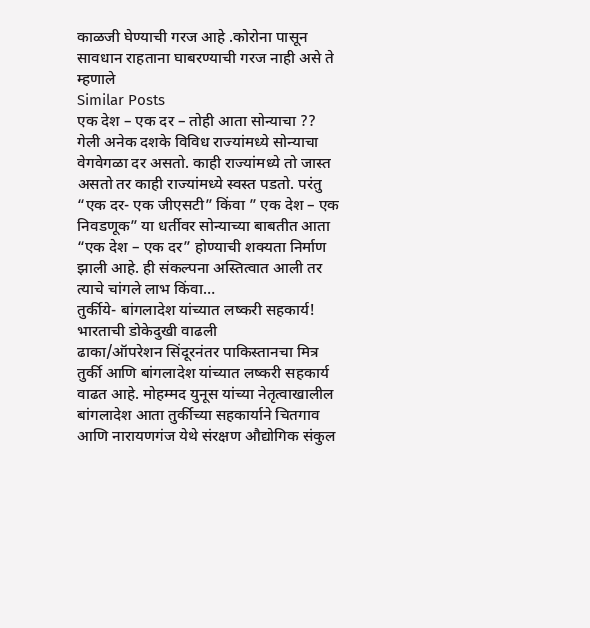काळजी घेण्याची गरज आहे .कोरोना पासून सावधान राहताना घाबरण्याची गरज नाही असे ते म्हणाले
Similar Posts
एक देश – एक दर – तोही आता सोन्याचा ??
गेली अनेक दशके विविध राज्यांमध्ये सोन्याचा वेगवेगळा दर असतो. काही राज्यांमध्ये तो जास्त असतो तर काही राज्यांमध्ये स्वस्त पडतो. परंतु “एक दर- एक जीएसटी” किंवा ” एक देश – एक निवडणूक” या धर्तीवर सोन्याच्या बाबतीत आता “एक देश – एक दर” होण्याची शक्यता निर्माण झाली आहे. ही संकल्पना अस्तित्वात आली तर त्याचे चांगले लाभ किंवा…
तुर्कीये- बांगलादेश यांच्यात लष्करी सहकार्य! भारताची डोकेदुखी वाढली
ढाका/ऑपरेशन सिंदूरनंतर पाकिस्तानचा मित्र तुर्की आणि बांगलादेश यांच्यात लष्करी सहकार्य वाढत आहे. मोहम्मद युनूस यांच्या नेतृत्वाखालील बांगलादेश आता तुर्कीच्या सहकार्याने चितगाव आणि नारायणगंज येथे संरक्षण औद्योगिक संकुल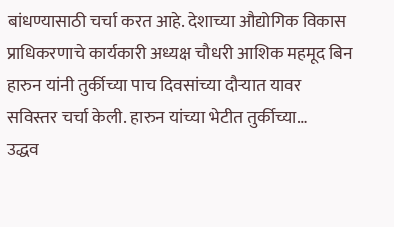बांधण्यासाठी चर्चा करत आहे. देशाच्या औद्योगिक विकास प्राधिकरणाचे कार्यकारी अध्यक्ष चौधरी आशिक महमूद बिन हारुन यांनी तुर्कीच्या पाच दिवसांच्या दौऱ्यात यावर सविस्तर चर्चा केली. हारुन यांच्या भेटीत तुर्कीच्या…
उद्धव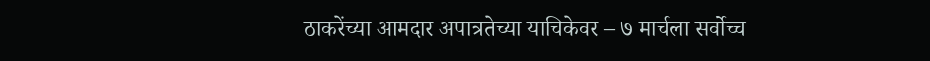ठाकरेंच्या आमदार अपात्रतेच्या याचिकेवर – ७ मार्चला सर्वोच्च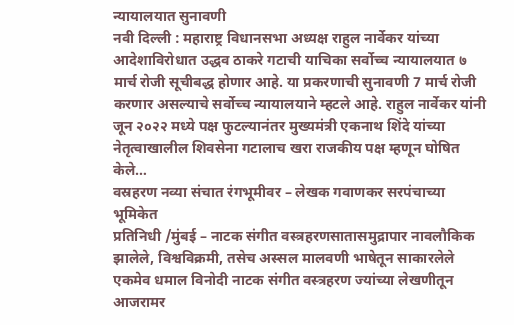न्यायालयात सुनावणी
नवी दिल्ली : महाराष्ट्र विधानसभा अध्यक्ष राहुल नार्वेकर यांच्या आदेशाविरोधात उद्धव ठाकरे गटाची याचिका सर्वोच्च न्यायालयात ७ मार्च रोजी सूचीबद्ध होणार आहे. या प्रकरणाची सुनावणी 7 मार्च रोजी करणार असल्याचे सर्वोच्च न्यायालयाने म्हटले आहे. राहुल नार्वेकर यांनी जून २०२२ मध्ये पक्ष फुटल्यानंतर मुख्यमंत्री एकनाथ शिंदे यांच्या नेतृत्वाखालील शिवसेना गटालाच खरा राजकीय पक्ष म्हणून घोषित केले…
वस्रहरण नव्या संचात रंगभूमीवर – लेखक गवाणकर सरपंचाच्या भूमिकेत
प्रतिनिधी /मुंबई – नाटक संगीत वस्त्रहरणसातासमुद्रापार नावलौकिक झालेले, विश्वविक्रमी, तसेच अस्सल मालवणी भाषेतून साकारलेले एकमेव धमाल विनोदी नाटक संगीत वस्त्रहरण ज्यांच्या लेखणीतून आजरामर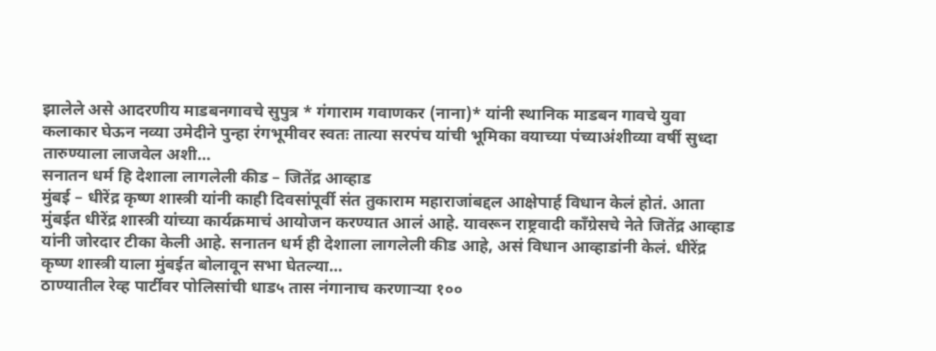झालेले असे आदरणीय माडबनगावचे सुपुत्र * गंगाराम गवाणकर (नाना)* यांनी स्थानिक माडबन गावचे युवा कलाकार घेऊन नव्या उमेदीने पुन्हा रंगभूमीवर स्वतः तात्या सरपंच यांची भूमिका वयाच्या पंच्याअंशीव्या वर्षी सुध्दा तारुण्याला लाजवेल अशी…
सनातन धर्म हि देशाला लागलेली कीड – जितेंद्र आव्हाड
मुंबई – धीरेंद्र कृष्ण शास्त्री यांनी काही दिवसांपूर्वी संत तुकाराम महाराजांबद्दल आक्षेपार्ह विधान केलं होतं. आता मुंबईत धीरेंद्र शास्त्री यांच्या कार्यक्रमाचं आयोजन करण्यात आलं आहे. यावरून राष्ट्रवादी काँग्रेसचे नेते जितेंद्र आव्हाड यांनी जोरदार टीका केली आहे. सनातन धर्म ही देशाला लागलेली कीड आहे, असं विधान आव्हाडांनी केलं. धीरेंद्र कृष्ण शास्त्री याला मुंबईत बोलावून सभा घेतल्या…
ठाण्यातील रेव्ह पार्टीवर पोलिसांची धाड५ तास नंगानाच करणाऱ्या १००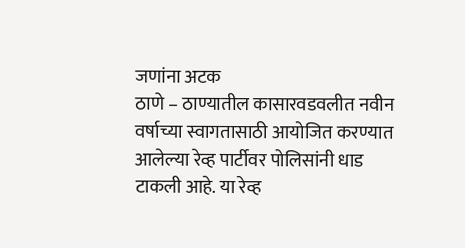जणांना अटक
ठाणे – ठाण्यातील कासारवडवलीत नवीन वर्षाच्या स्वागतासाठी आयोजित करण्यात आलेल्या रेव्ह पार्टीवर पोलिसांनी धाड टाकली आहे. या रेव्ह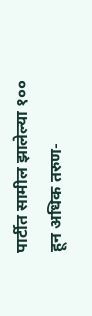पार्टीत सामील झालेल्या १०० हून अधिक तरुण-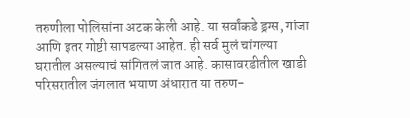तरुणीला पोलिसांना अटक केली आहे. या सर्वांकडे ड्रग्स, गांजा आणि इतर गोष्टी सापडल्या आहेत. ही सर्व मुलं चांगल्या घरातील असल्याचं सांगितलं जात आहे. कासावरडीतील खाडी परिसरातील जंगलात भयाण अंधारात या तरुण-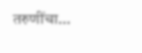तरुणींचा…